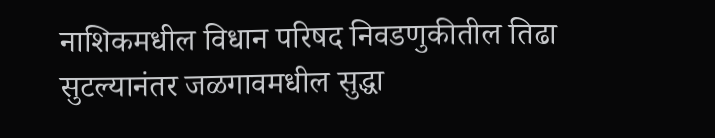नाशिकमधील विधान परिषद निवडणुकीतील तिढा सुटल्यानंतर जळगावमधील सुद्धा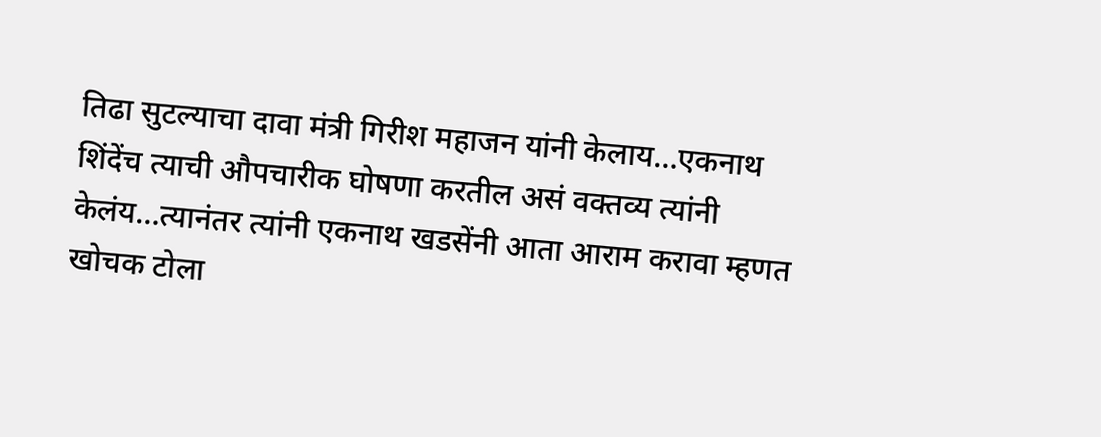तिढा सुटल्याचा दावा मंत्री गिरीश महाजन यांनी केलाय…एकनाथ शिंदेंच त्याची औपचारीक घोषणा करतील असं वक्तव्य त्यांनी केलंय…त्यानंतर त्यांनी एकनाथ खडसेंनी आता आराम करावा म्हणत खोचक टोला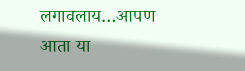लगावलाय…आपण आता या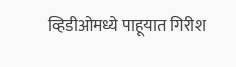व्हिडीओमध्ये पाहूयात गिरीश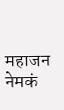महाजन नेमकं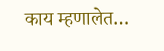काय म्हणालेत…